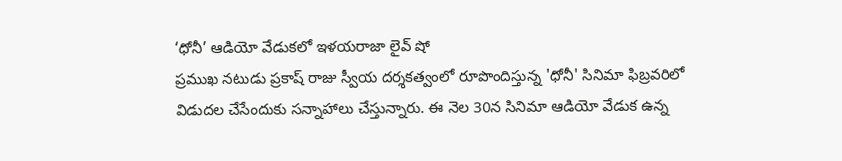‘ధోనీ’ ఆడియో వేడుకలో ఇళయరాజా లైవ్ షో
ప్రముఖ నటుడు ప్రకాష్ రాజు స్వీయ దర్శకత్వంలో రూపొందిస్తున్న 'ధోనీ' సినిమా ఫిబ్రవరిలో విడుదల చేసేందుకు సన్నాహాలు చేస్తున్నారు. ఈ నెల 30న సినిమా ఆడియో వేడుక ఉన్న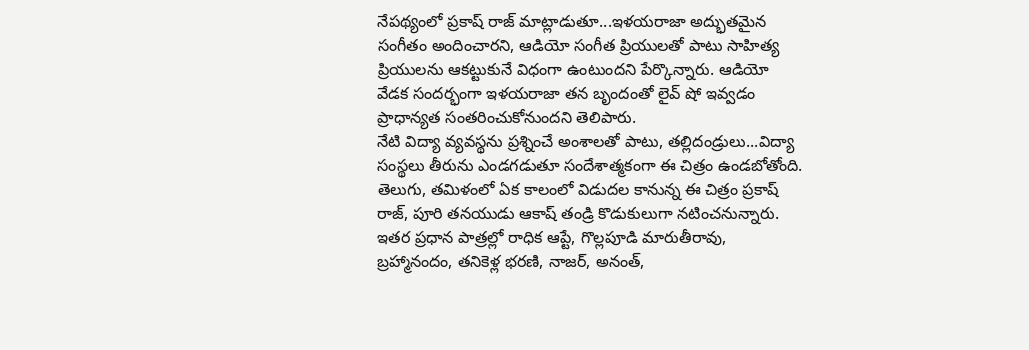నేపథ్యంలో ప్రకాష్ రాజ్ మాట్లాడుతూ...ఇళయరాజా అద్భుతమైన సంగీతం అందించారని, ఆడియో సంగీత ప్రియులతో పాటు సాహిత్య ప్రియులను ఆకట్టుకునే విధంగా ఉంటుందని పేర్కొన్నారు. ఆడియో వేడక సందర్భంగా ఇళయరాజా తన బృందంతో లైవ్ షో ఇవ్వడం ప్రాధాన్యత సంతరించుకోనుందని తెలిపారు.
నేటి విద్యా వ్యవస్థను ప్రశ్నించే అంశాలతో పాటు, తల్లిదండ్రులు...విద్యా సంస్థలు తీరును ఎండగడుతూ సందేశాత్మకంగా ఈ చిత్రం ఉండబోతోంది. తెలుగు, తమిళంలో ఏక కాలంలో విడుదల కానున్న ఈ చిత్రం ప్రకాష్ రాజ్, పూరి తనయుడు ఆకాష్ తండ్రి కొడుకులుగా నటించనున్నారు. ఇతర ప్రధాన పాత్రల్లో రాధిక ఆప్టే, గొల్లపూడి మారుతీరావు, బ్రహ్మానందం, తనికెళ్ల భరణి, నాజర్, అనంత్,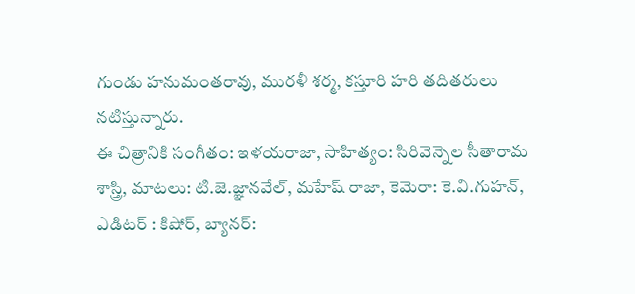గుండు హనుమంతరావు, మురళీ శర్మ, కస్తూరి హరి తదితరులు నటిస్తున్నారు.
ఈ చిత్రానికి సంగీతం: ఇళయరాజా, సాహిత్యం: సిరివెన్నెల సీతారామ శాస్త్రి, మాటలు: టి.జె.జ్ఞానవేల్, మహేష్ రాజా, కెమెరా: కె.వి.గుహన్, ఎడిటర్ : కిషోర్, బ్యానర్: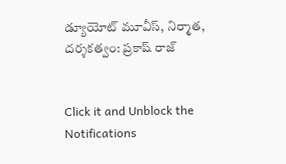డ్యూయోట్ మూవీస్, నిర్మాత, దర్శకత్వం: ప్రకాష్ రాజ్


Click it and Unblock the Notifications